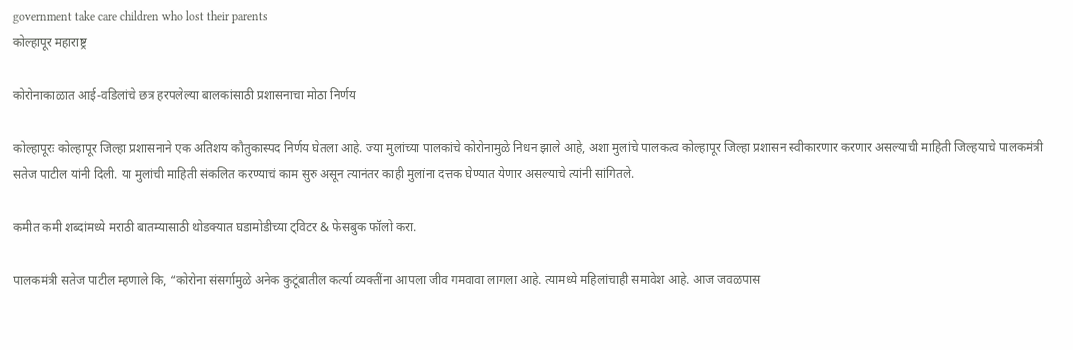government take care children who lost their parents
कोल्हापूर महाराष्ट्र

कोरोनाकाळात आई-वडिलांचे छत्र हरपलेल्या बालकांसाठी प्रशासनाचा मोठा निर्णय

कोल्हापूरः कोल्हापूर जिल्हा प्रशासनाने एक अतिशय कौतुकास्पद निर्णय घेतला आहे. ज्या मुलांच्या पालकांचे कोरोनामुळे निधन झाले आहे, अशा मुलांचे पालकत्व कोल्हापूर जिल्हा प्रशासन स्वीकारणार करणार असल्याची माहिती जिल्हयाचे पालकमंत्री सतेज पाटील यांनी दिली. या मुलांची माहिती संकलित करण्याचं काम सुरु असून त्यानंतर काही मुलांना दत्तक घेण्यात येणार असल्याचे त्यांनी सांगितले.

कमीत कमी शब्दांमध्ये मराठी बातम्यासाठी थोडक्यात घडामोडीच्या ट्विटर & फेसबुक फॉलो करा.

पालकमंत्री सतेज पाटील म्हणाले कि, “कोरोना संसर्गामुळे अनेक कुटूंबातील कर्त्या व्यक्तींना आपला जीव गमवावा लागला आहे. त्यामध्ये महिलांचाही समावेश आहे. आज जवळपास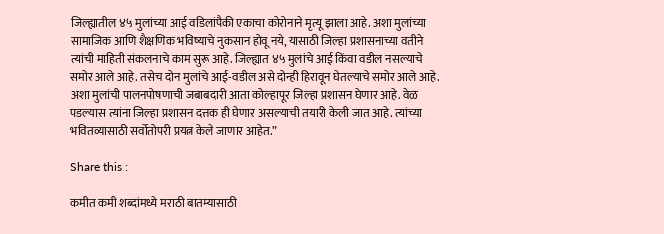जिल्ह्यातील ४५ मुलांच्या आई वडिलांपैकी एकाचा कोरोनाने मृत्यू झाला आहे. अशा मुलांच्या सामाजिक आणि शैक्षणिक भविष्याचे नुकसान होवू नये, यासाठी जिल्हा प्रशासनाच्या वतीने त्यांची माहिती संकलनाचे काम सुरू आहे. जिल्ह्यात ४५ मुलांचे आई किंवा वडील नसल्याचे समोर आले आहे. तसेच दोन मुलांचे आई-वडील असे दोन्ही हिरावून घेतल्याचे समोर आले आहे. अशा मुलांची पालनपोषणाची जबाबदारी आता कोल्हापूर जिल्हा प्रशासन घेणार आहे. वेळ पडल्यास त्यांना जिल्हा प्रशासन दत्तक ही घेणार असल्याची तयारी केली जात आहे. त्यांच्या भवितव्यासाठी सर्वोतोपरी प्रयत्न केले जाणार आहेत.”

Share this :

कमीत कमी शब्दांमध्ये मराठी बातम्यासाठी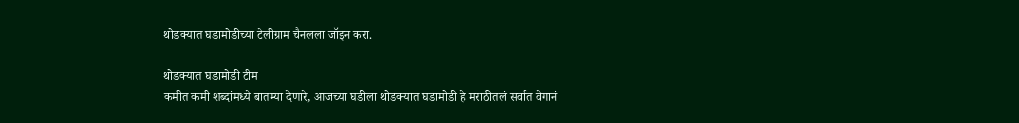थोडक्यात घडामोडीच्या टेलीग्राम चैनलला जॉइन करा.

थोडक्यात घडामोडी टीम
कमीत कमी शब्दांमध्ये बातम्या देणारे, आजच्या घडीला थोडक्यात घडामोडी हे मराठीतलं सर्वात वेगानं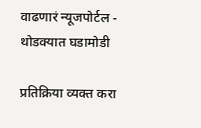वाढणारं न्यूजपोर्टल - थोडक्यात घडामोडी

प्रतिक्रिया व्यक्त करा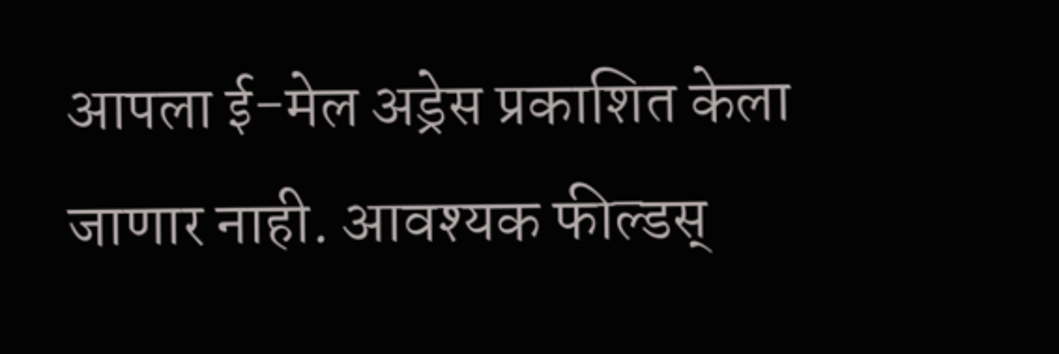आपला ई-मेल अड्रेस प्रकाशित केला जाणार नाही. आवश्यक फील्डस्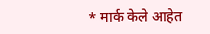* मार्क केले आहेत